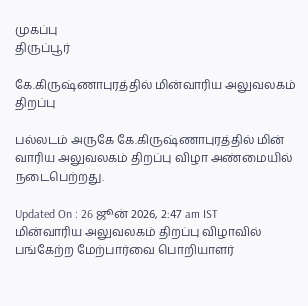முகப்பு
திருப்பூர்

கே.கிருஷ்ணாபுரத்தில் மின்வாரிய அலுவலகம் திறப்பு

பல்லடம் அருகே கே.கிருஷ்ணாபுரத்தில் மின் வாரிய அலுவலகம் திறப்பு விழா அண்மையில் நடைபெற்றது.

Updated On : 26 ஜூன் 2026, 2:47 am IST
மின்வாரிய அலுவலகம் திறப்பு விழாவில் பங்கேற்ற மேற்பார்வை பொறியாளர்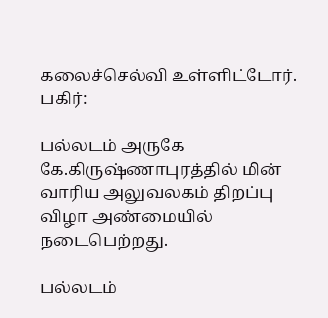கலைச்செல்வி உள்ளிட்டோர்.
பகிர்:

பல்லடம் அருகே கே.கிருஷ்ணாபுரத்தில் மின் வாரிய அலுவலகம் திறப்பு விழா அண்மையில் நடைபெற்றது.

பல்லடம்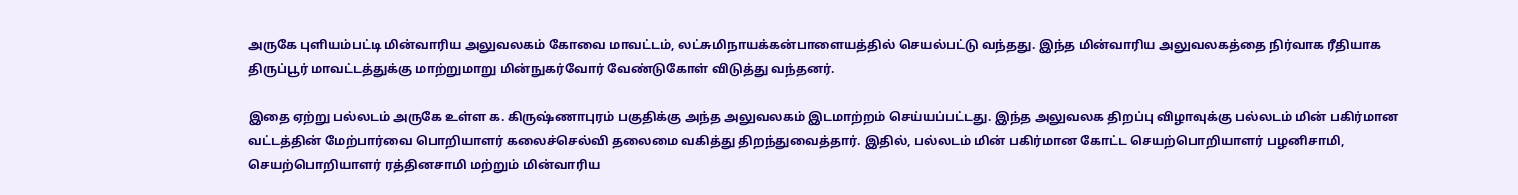அருகே புளியம்பட்டி மின்வாரிய அலுவலகம் கோவை மாவட்டம், லட்சுமிநாயக்கன்பாளையத்தில் செயல்பட்டு வந்தது. இந்த மின்வாரிய அலுவலகத்தை நிர்வாக ரீதியாக திருப்பூர் மாவட்டத்துக்கு மாற்றுமாறு மின்நுகர்வோர் வேண்டுகோள் விடுத்து வந்தனர்.

இதை ஏற்று பல்லடம் அருகே உள்ள க. கிருஷ்ணாபுரம் பகுதிக்கு அந்த அலுவலகம் இடமாற்றம் செய்யப்பட்டது. இந்த அலுவலக திறப்பு விழாவுக்கு பல்லடம் மின் பகிர்மான வட்டத்தின் மேற்பார்வை பொறியாளர் கலைச்செல்வி தலைமை வகித்து திறந்துவைத்தார். இதில், பல்லடம் மின் பகிர்மான கோட்ட செயற்பொறியாளர் பழனிசாமி, செயற்பொறியாளர் ரத்தினசாமி மற்றும் மின்வாரிய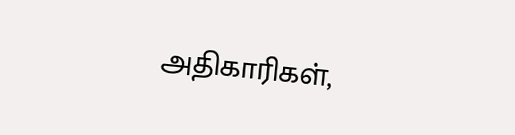அதிகாரிகள்,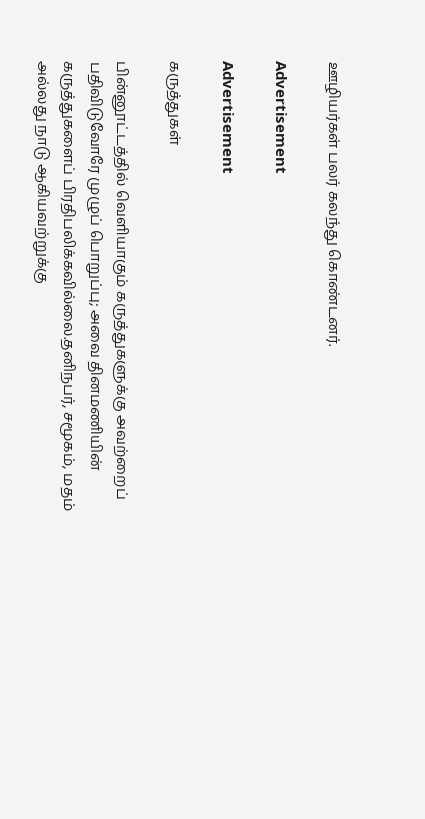ஊழியர்கள் பலர் கலந்து கொண்டனர்.

Advertisement

Advertisement

கருத்துகள்

பின்னூட்டத்தில் வெளியாகும் கருத்துகளுக்கு அவற்றைப் பதிவிடுவோரே முழுப் பொறுப்பு; அவை தினமணியின் கருத்துகளைப் பிரதிபலிக்கவில்லை.தனிநபர், சமூகம், மதம் அல்லது நாடு ஆகியவற்றுக்கு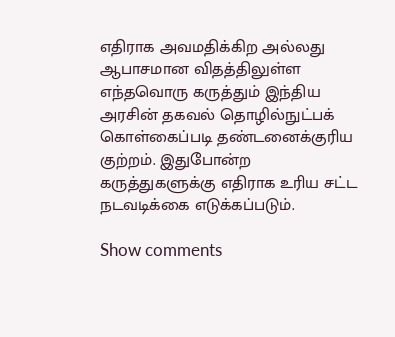எதிராக அவமதிக்கிற அல்லது ஆபாசமான விதத்திலுள்ள எந்தவொரு கருத்தும் இந்திய அரசின் தகவல் தொழில்நுட்பக் கொள்கைப்படி தண்டனைக்குரிய குற்றம். இதுபோன்ற கருத்துகளுக்கு எதிராக உரிய சட்ட நடவடிக்கை எடுக்கப்படும்.

Show comments